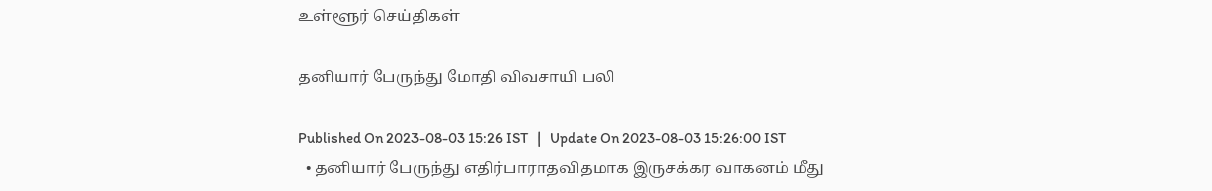உள்ளூர் செய்திகள்

தனியார் பேருந்து மோதி விவசாயி பலி

Published On 2023-08-03 15:26 IST   |   Update On 2023-08-03 15:26:00 IST
  • தனியார் பேருந்து எதிர்பாராதவிதமாக இருசக்கர வாகனம் மீது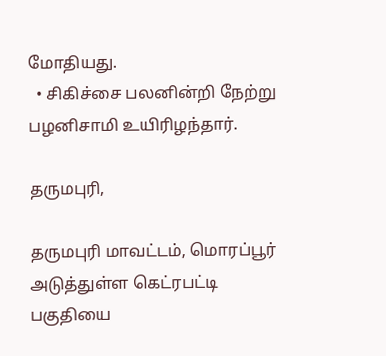மோதியது.
  • சிகிச்சை பலனின்றி நேற்று பழனிசாமி உயிரிழந்தார்.

தருமபுரி,

தருமபுரி மாவட்டம், மொரப்பூர் அடுத்துள்ள கெட்ரபட்டி பகுதியை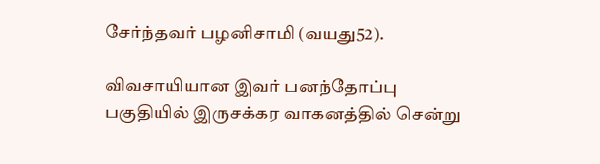சேர்ந்தவர் பழனிசாமி (வயது52).

விவசாயியான இவர் பனந்தோப்பு பகுதியில் இருசக்கர வாகனத்தில் சென்று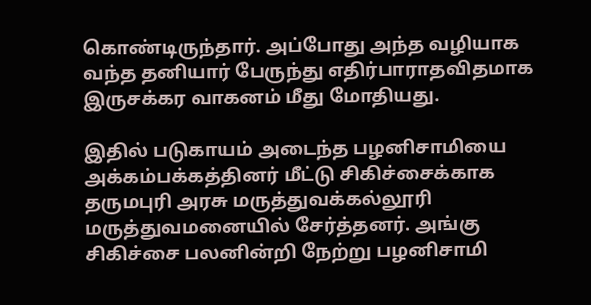கொண்டிருந்தார். அப்போது அந்த வழியாக வந்த தனியார் பேருந்து எதிர்பாராதவிதமாக இருசக்கர வாகனம் மீது மோதியது.

இதில் படுகாயம் அடைந்த பழனிசாமியை அக்கம்பக்கத்தினர் மீட்டு சிகிச்சைக்காக தருமபுரி அரசு மருத்துவக்கல்லூரி மருத்துவமனையில் சேர்த்தனர். அங்கு சிகிச்சை பலனின்றி நேற்று பழனிசாமி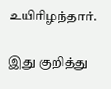உயிரிழந்தார்.

இது குறித்து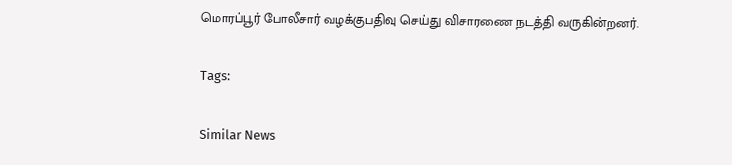மொரப்பூர் போலீசார் வழக்குபதிவு செய்து விசாரணை நடத்தி வருகின்றனர்.

Tags:

Similar News